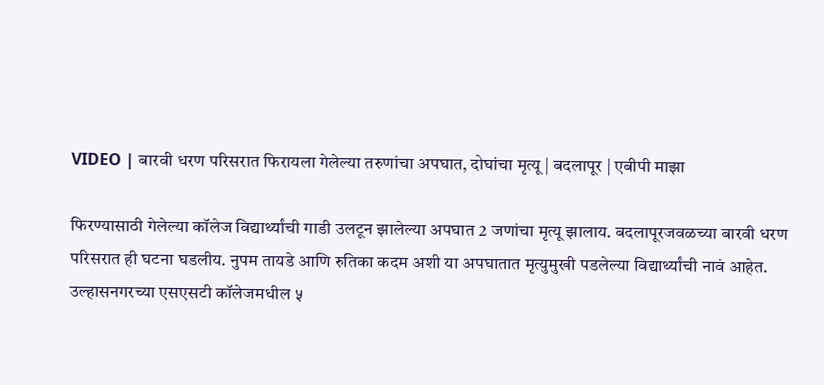VIDEO | बारवी धरण परिसरात फिरायला गेलेल्या तरुणांचा अपघात, दोघांचा मृत्यू | बदलापूर | एबीपी माझा

फिरण्यासाठी गेलेल्या कॉलेज विद्यार्थ्यांची गाडी उलटून झालेल्या अपघात 2 जणांचा मृत्यू झालाय. बदलापूरजवळच्या बारवी धरण परिसरात ही घटना घडलीय. नुपम तायडे आणि रुतिका कदम अशी या अपघातात मृत्युमुखी पडलेल्या विद्यार्थ्यांची नावं आहेत. उल्हासनगरच्या एसएसटी कॉलेजमधील ५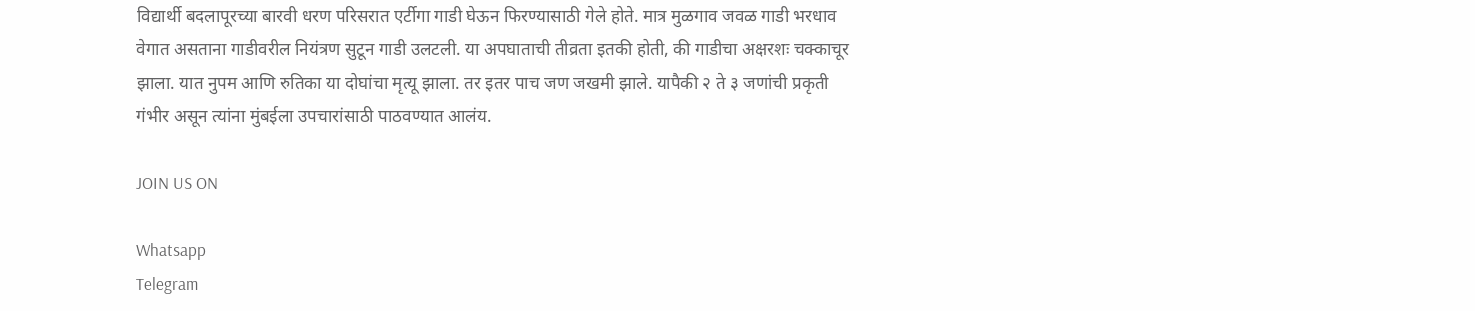विद्यार्थी बदलापूरच्या बारवी धरण परिसरात एर्टीगा गाडी घेऊन फिरण्यासाठी गेले होते. मात्र मुळगाव जवळ गाडी भरधाव वेगात असताना गाडीवरील नियंत्रण सुटून गाडी उलटली. या अपघाताची तीव्रता इतकी होती, की गाडीचा अक्षरशः चक्काचूर झाला. यात नुपम आणि रुतिका या दोघांचा मृत्यू झाला. तर इतर पाच जण जखमी झाले. यापैकी २ ते ३ जणांची प्रकृती गंभीर असून त्यांना मुंबईला उपचारांसाठी पाठवण्यात आलंय.

JOIN US ON

Whatsapp
Telegram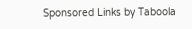Sponsored Links by Taboola